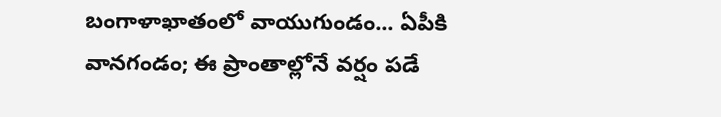బంగాళాఖాతంలో వాయుగుండం... ఏపీకి వానగండం; ఈ ప్రాంతాల్లోనే వర్షం పడే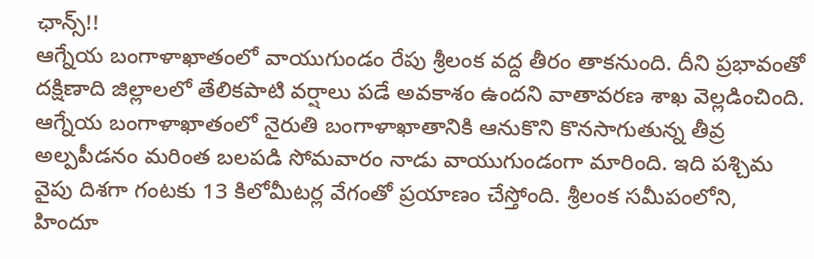ఛాన్స్!!
ఆగ్నేయ బంగాళాఖాతంలో వాయుగుండం రేపు శ్రీలంక వద్ద తీరం తాకనుంది. దీని ప్రభావంతో దక్షిణాది జిల్లాలలో తేలికపాటి వర్షాలు పడే అవకాశం ఉందని వాతావరణ శాఖ వెల్లడించింది.
ఆగ్నేయ బంగాళాఖాతంలో నైరుతి బంగాళాఖాతానికి ఆనుకొని కొనసాగుతున్న తీవ్ర అల్పపీడనం మరింత బలపడి సోమవారం నాడు వాయుగుండంగా మారింది. ఇది పశ్చిమ వైపు దిశగా గంటకు 13 కిలోమీటర్ల వేగంతో ప్రయాణం చేస్తోంది. శ్రీలంక సమీపంలోని, హిందూ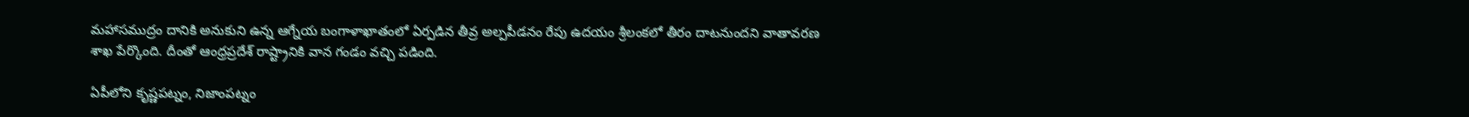మహాసముద్రం దానికి అనుకుని ఉన్న ఆగ్నేయ బంగాళాఖాతంలో ఏర్పడిన తీవ్ర అల్పపీడనం రేపు ఉదయం శ్రీలంకలో తీరం దాటనుందని వాతావరణ శాఖ పేర్కొంది. దీంతో ఆంధ్రప్రదేశ్ రాష్ట్రానికి వాన గండం వచ్చి పడింది.

ఏపీలోని కృష్ణపట్నం, నిజాంపట్నం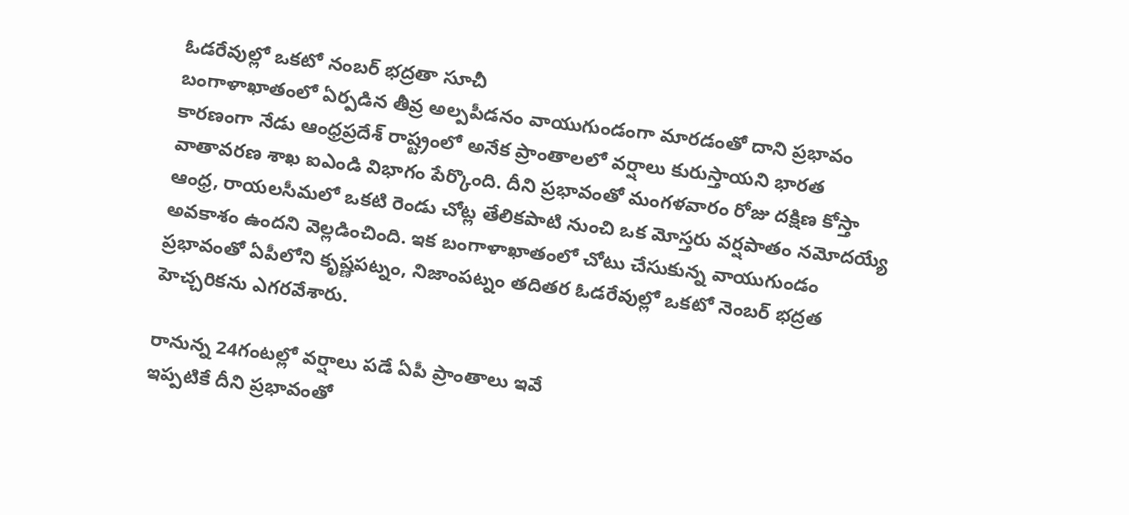ఓడరేవుల్లో ఒకటో నంబర్ భద్రతా సూచీ
బంగాళాఖాతంలో ఏర్పడిన తీవ్ర అల్పపీడనం వాయుగుండంగా మారడంతో దాని ప్రభావం కారణంగా నేడు ఆంధ్రప్రదేశ్ రాష్ట్రంలో అనేక ప్రాంతాలలో వర్షాలు కురుస్తాయని భారత వాతావరణ శాఖ ఐఎండి విభాగం పేర్కొంది. దీని ప్రభావంతో మంగళవారం రోజు దక్షిణ కోస్తా ఆంధ్ర, రాయలసీమలో ఒకటి రెండు చోట్ల తేలికపాటి నుంచి ఒక మోస్తరు వర్షపాతం నమోదయ్యే అవకాశం ఉందని వెల్లడించింది. ఇక బంగాళాఖాతంలో చోటు చేసుకున్న వాయుగుండం ప్రభావంతో ఏపీలోని కృష్ణపట్నం, నిజాంపట్నం తదితర ఓడరేవుల్లో ఒకటో నెంబర్ భద్రత హెచ్చరికను ఎగరవేశారు.

రానున్న 24గంటల్లో వర్షాలు పడే ఏపీ ప్రాంతాలు ఇవే
ఇప్పటికే దీని ప్రభావంతో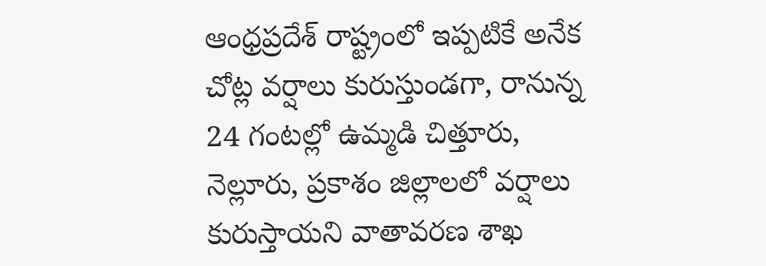ఆంధ్రప్రదేశ్ రాష్ట్రంలో ఇప్పటికే అనేక చోట్ల వర్షాలు కురుస్తుండగా, రానున్న 24 గంటల్లో ఉమ్మడి చిత్తూరు, నెల్లూరు, ప్రకాశం జిల్లాలలో వర్షాలు కురుస్తాయని వాతావరణ శాఖ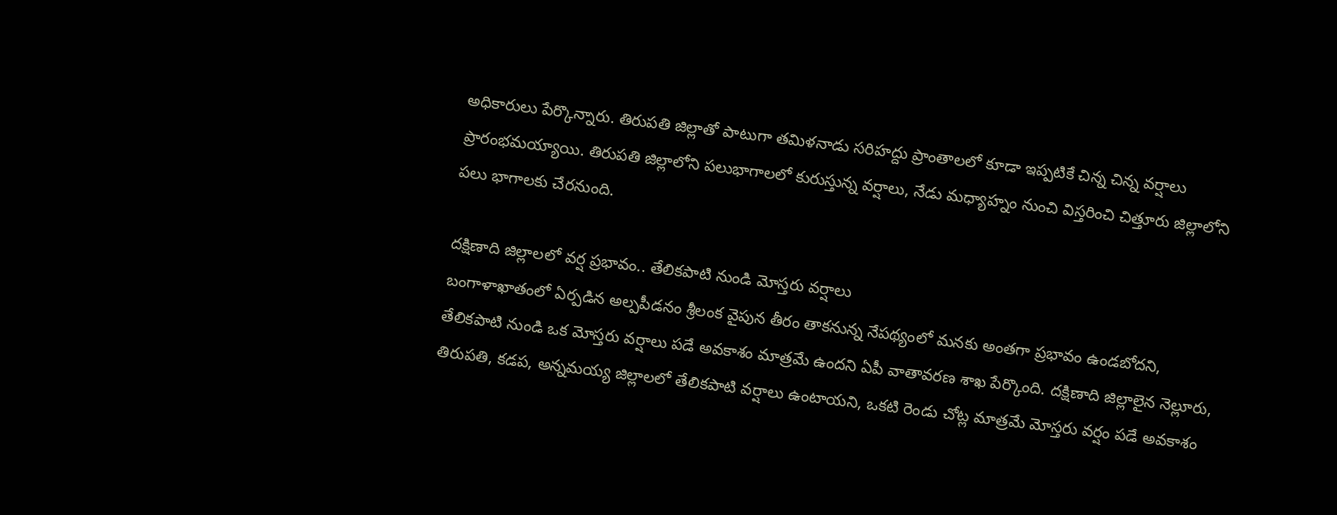అధికారులు పేర్కొన్నారు. తిరుపతి జిల్లాతో పాటుగా తమిళనాడు సరిహద్దు ప్రాంతాలలో కూడా ఇప్పటికే చిన్న చిన్న వర్షాలు ప్రారంభమయ్యాయి. తిరుపతి జిల్లాలోని పలుభాగాలలో కురుస్తున్న వర్షాలు, నేడు మధ్యాహ్నం నుంచి విస్తరించి చిత్తూరు జిల్లాలోని పలు భాగాలకు చేరనుంది.

దక్షిణాది జిల్లాలలో వర్ష ప్రభావం.. తేలికపాటి నుండి మోస్తరు వర్షాలు
బంగాళాఖాతంలో ఏర్పడిన అల్పపీడనం శ్రీలంక వైపున తీరం తాకనున్న నేపథ్యంలో మనకు అంతగా ప్రభావం ఉండబోదని, తేలికపాటి నుండి ఒక మోస్తరు వర్షాలు పడే అవకాశం మాత్రమే ఉందని ఏపీ వాతావరణ శాఖ పేర్కొంది. దక్షిణాది జిల్లాలైన నెల్లూరు, తిరుపతి, కడప, అన్నమయ్య జిల్లాలలో తేలికపాటి వర్షాలు ఉంటాయని, ఒకటి రెండు చోట్ల మాత్రమే మోస్తరు వర్షం పడే అవకాశం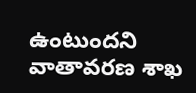ఉంటుందని వాతావరణ శాఖ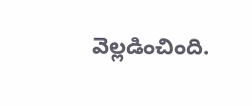వెల్లడించింది.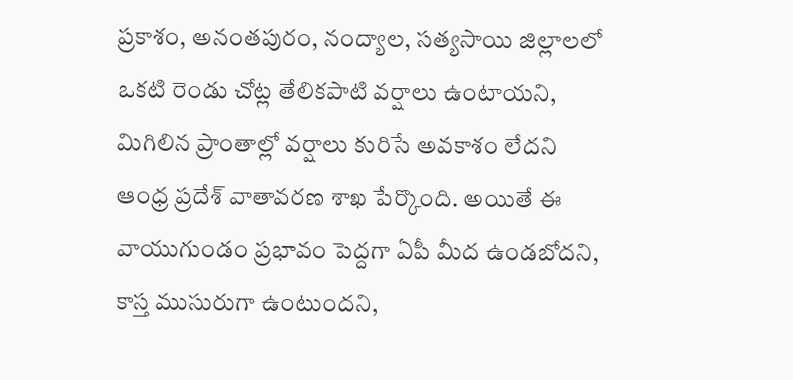ప్రకాశం, అనంతపురం, నంద్యాల, సత్యసాయి జిల్లాలలో ఒకటి రెండు చోట్ల తేలికపాటి వర్షాలు ఉంటాయని, మిగిలిన ప్రాంతాల్లో వర్షాలు కురిసే అవకాశం లేదని ఆంధ్ర ప్రదేశ్ వాతావరణ శాఖ పేర్కొంది. అయితే ఈ వాయుగుండం ప్రభావం పెద్దగా ఏపీ మీద ఉండబోదని, కాస్త ముసురుగా ఉంటుందని,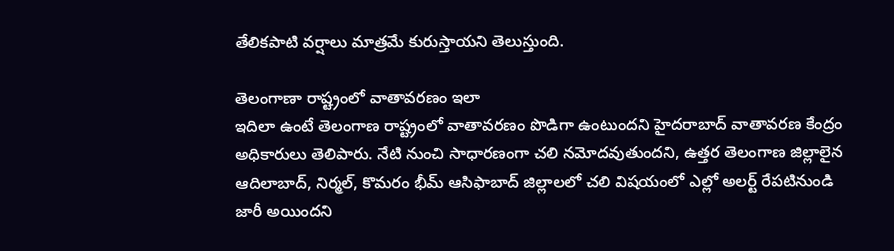తేలికపాటి వర్షాలు మాత్రమే కురుస్తాయని తెలుస్తుంది.

తెలంగాణా రాష్ట్రంలో వాతావరణం ఇలా
ఇదిలా ఉంటే తెలంగాణ రాష్ట్రంలో వాతావరణం పొడిగా ఉంటుందని హైదరాబాద్ వాతావరణ కేంద్రం అధికారులు తెలిపారు. నేటి నుంచి సాధారణంగా చలి నమోదవుతుందని, ఉత్తర తెలంగాణ జిల్లాలైన ఆదిలాబాద్, నిర్మల్, కొమరం భీమ్ ఆసిఫాబాద్ జిల్లాలలో చలి విషయంలో ఎల్లో అలర్ట్ రేపటినుండి జారీ అయిందని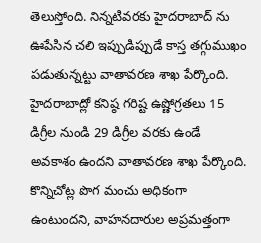తెలుస్తోంది. నిన్నటివరకు హైదరాబాద్ ను ఊపేసిన చలి ఇప్పుడిప్పుడే కాస్త తగ్గుముఖం పడుతున్నట్టు వాతావరణ శాఖ పేర్కొంది. హైదరాబాద్లో కనిష్ఠ గరిష్ట ఉష్ణోగ్రతలు 15 డిగ్రీల నుండి 29 డిగ్రీల వరకు ఉండే అవకాశం ఉందని వాతావరణ శాఖ పేర్కొంది. కొన్నిచోట్ల పొగ మంచు అధికంగా ఉంటుందని, వాహనదారుల అప్రమత్తంగా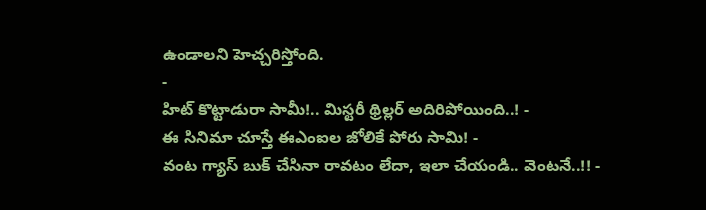ఉండాలని హెచ్చరిస్తోంది.
-
హిట్ కొట్టాడురా సామీ!.. మిస్టరీ థ్రిల్లర్ అదిరిపోయింది..! -
ఈ సినిమా చూస్తే ఈఎంఐల జోలికే పోరు సామి! -
వంట గ్యాస్ బుక్ చేసినా రావటం లేదా, ఇలా చేయండి.. వెంటనే..!! -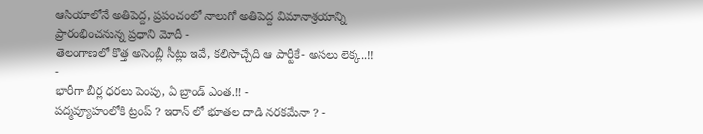ఆసియాలోనే అతిపెద్ద, ప్రపంచంలో నాలుగో అతిపెద్ద విమానాశ్రయాన్ని ప్రారంభించనున్న ప్రధాని మోదీ -
తెలంగాణలో కొత్త అసెంబ్లీ సీట్లు ఇవే, కలిసొచ్చేది ఆ పార్టీకే- అసలు లెక్క..!! -
భారీగా బీర్ల ధరలు పెంపు, ఏ బ్రాండ్ ఎంత.!! -
పద్మవ్యూహంలోకి ట్రంప్ ? ఇరాన్ లో భూతల దాడి నరకమేనా ? -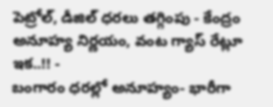పెట్రోల్, డీజిల్ ధరలు తగ్గింపు - కేంద్రం అనూహ్య నిర్ణయం, వంట గ్యాస్ రేట్లూ ఇక..!! -
బంగారం ధరల్లో అనూహ్యం- భారీగా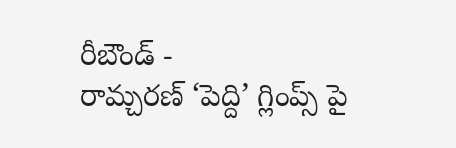రీబౌండ్ -
రామ్చరణ్ ‘పెద్ది’ గ్లింప్స్ పై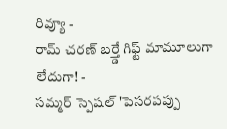రివ్యూ -
రామ్ చరణ్ బర్త్డే గిఫ్ట్ మామూలుగా లేదుగా! -
సమ్మర్ స్పెషల్ 'పెసరపప్పు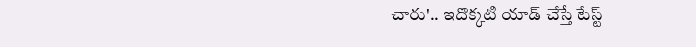చారు'.. ఇదొక్కటి యాడ్ చేస్తే టేస్ట్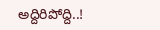అద్దిరిపోద్ది..!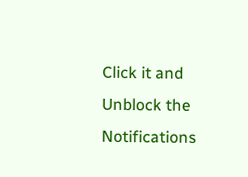Click it and Unblock the Notifications